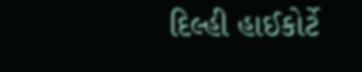દિલ્હી હાઈકોર્ટે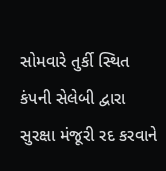સોમવારે તુર્કી સ્થિત કંપની સેલેબી દ્વારા સુરક્ષા મંજૂરી રદ કરવાને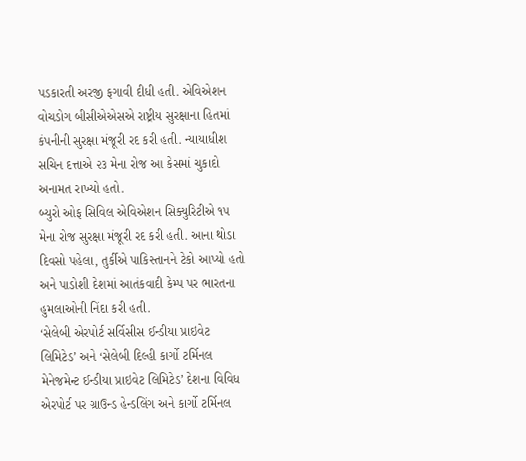પડકારતી અરજી ફગાવી દીધી હતી. એવિએશન વોચડોગ બીસીએએસએ રાષ્ટ્રીય સુરક્ષાના હિતમાં કંપનીની સુરક્ષા મંજૂરી રદ કરી હતી. ન્યાયાધીશ સચિન દત્તાએ ૨૩ મેના રોજ આ કેસમાં ચુકાદો અનામત રાખ્યો હતો.
બ્યુરો ઓફ સિવિલ એવિએશન સિક્યુરિટીએ ૧૫ મેના રોજ સુરક્ષા મંજૂરી રદ કરી હતી. આના થોડા દિવસો પહેલા, તુર્કીએ પાકિસ્તાનને ટેકો આપ્યો હતો અને પાડોશી દેશમાં આતંકવાદી કેમ્પ પર ભારતના હુમલાઓની નિંદા કરી હતી.
‘સેલેબી એરપોર્ટ સર્વિસીસ ઈન્ડીયા પ્રાઇવેટ લિમિટેડ’ અને ‘સેલેબી દિલ્હી કાર્ગો ટર્મિનલ મેનેજમેન્ટ ઈન્ડીયા પ્રાઇવેટ લિમિટેડ’ દેશના વિવિધ એરપોર્ટ પર ગ્રાઉન્ડ હેન્ડલિંગ અને કાર્ગો ટર્મિનલ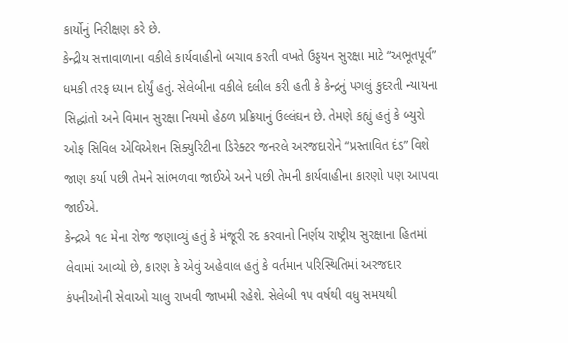કાર્યોનું નિરીક્ષણ કરે છે.
કેન્દ્રીય સત્તાવાળાના વકીલે કાર્યવાહીનો બચાવ કરતી વખતે ઉડ્ડયન સુરક્ષા માટે “અભૂતપૂર્વ” ધમકી તરફ ધ્યાન દોર્યું હતું. સેલેબીના વકીલે દલીલ કરી હતી કે કેન્દ્રનું પગલું કુદરતી ન્યાયના સિદ્ધાંતો અને વિમાન સુરક્ષા નિયમો હેઠળ પ્રક્રિયાનું ઉલ્લંઘન છે. તેમણે કહ્યું હતું કે બ્યુરો ઓફ સિવિલ એવિએશન સિક્યુરિટીના ડિરેક્ટર જનરલે અરજદારોને “પ્રસ્તાવિત દંડ” વિશે જાણ કર્યા પછી તેમને સાંભળવા જાઈએ અને પછી તેમની કાર્યવાહીના કારણો પણ આપવા જાઈએ.
કેન્દ્રએ ૧૯ મેના રોજ જણાવ્યું હતું કે મંજૂરી રદ કરવાનો નિર્ણય રાષ્ટ્રીય સુરક્ષાના હિતમાં લેવામાં આવ્યો છે, કારણ કે એવું અહેવાલ હતું કે વર્તમાન પરિસ્થિતિમાં અરજદાર કંપનીઓની સેવાઓ ચાલુ રાખવી જાખમી રહેશે. સેલેબી ૧૫ વર્ષથી વધુ સમયથી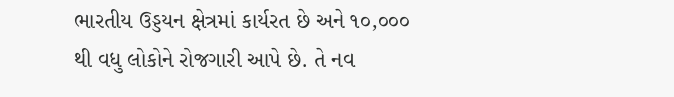ભારતીય ઉડ્ડયન ક્ષેત્રમાં કાર્યરત છે અને ૧૦,૦૦૦ થી વધુ લોકોને રોજગારી આપે છે. તે નવ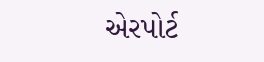એરપોર્ટ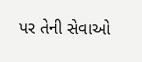પર તેની સેવાઓ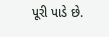પૂરી પાડે છે.